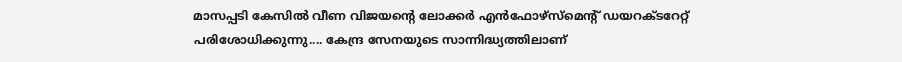മാസപ്പടി കേസിൽ വീണ വിജയന്റെ ലോക്കർ എൻഫോഴ്സ്മെന്റ് ഡയറക്ടറേറ്റ് പരിശോധിക്കുന്നു.... കേന്ദ്ര സേനയുടെ സാന്നിദ്ധ്യത്തിലാണ്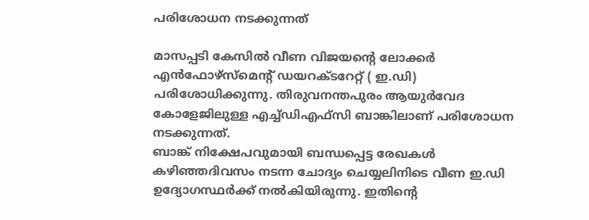പരിശോധന നടക്കുന്നത്

മാസപ്പടി കേസിൽ വീണ വിജയന്റെ ലോക്കർ എൻഫോഴ്സ്മെന്റ് ഡയറക്ടറേറ്റ് ( ഇ.ഡി) പരിശോധിക്കുന്നു. തിരുവനന്തപുരം ആയുർവേദ കോളേജിലുള്ള എച്ച്ഡിഎഫ്സി ബാങ്കിലാണ് പരിശോധന നടക്കുന്നത്.
ബാങ്ക് നിക്ഷേപവുമായി ബന്ധപ്പെട്ട രേഖകൾ കഴിഞ്ഞദിവസം നടന്ന ചോദ്യം ചെയ്യലിനിടെ വീണ ഇ.ഡി ഉദ്യോഗസ്ഥർക്ക് നൽകിയിരുന്നു. ഇതിന്റെ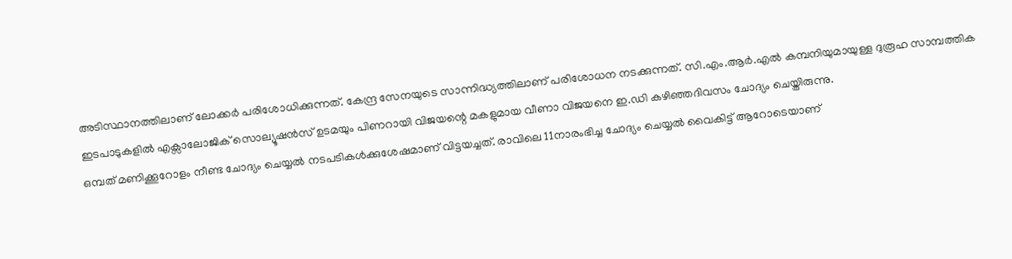അടിസ്ഥാനത്തിലാണ് ലോക്കർ പരിശോധിക്കുന്നത്. കേന്ദ്ര സേനയുടെ സാന്നിദ്ധ്യത്തിലാണ് പരിശോധന നടക്കുന്നത്. സി.എം.ആർ.എൽ കമ്പനിയുമായുള്ള ദുരൂഹ സാമ്പത്തിക ഇടപാടുകളിൽ എക്സാലോജിക് സൊല്യൂഷൻസ് ഉടമയും പിണറായി വിജയന്റെ മകളുമായ വീണാ വിജയനെ ഇ.ഡി കഴിഞ്ഞദിവസം ചോദ്യം ചെയ്തിരുന്നു.
ഒമ്പത് മണിക്കൂറോളം നീണ്ട ചോദ്യം ചെയ്യൽ നടപടികൾക്കുശേഷമാണ് വിട്ടയച്ചത്. രാവിലെ 11നാരംഭിച്ച ചോദ്യം ചെയ്യൽ വൈകിട്ട് ആറോടെയാണ്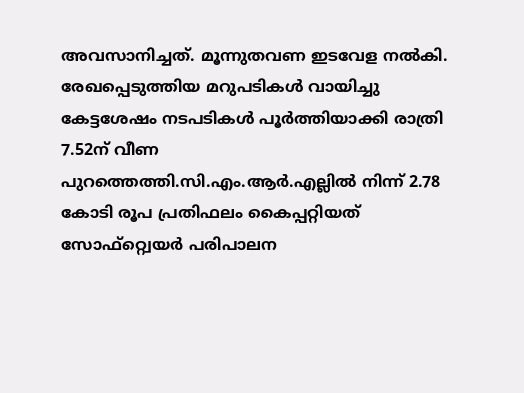അവസാനിച്ചത്. മൂന്നുതവണ ഇടവേള നൽകി. രേഖപ്പെടുത്തിയ മറുപടികൾ വായിച്ചു കേട്ടശേഷം നടപടികൾ പൂർത്തിയാക്കി രാത്രി 7.52ന് വീണ പുറത്തെത്തി.സി.എം.ആർ.എല്ലിൽ നിന്ന് 2.78 കോടി രൂപ പ്രതിഫലം കൈപ്പറ്റിയത് സോഫ്റ്റ്വെയർ പരിപാലന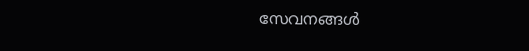സേവനങ്ങൾ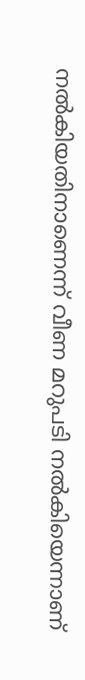നൽകിയതിനാണെന്ന് വീണ മറുപടി നൽകിയെന്നാണ്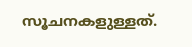സൂചനകളുള്ളത്.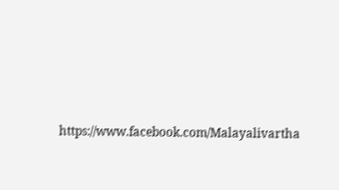https://www.facebook.com/Malayalivartha